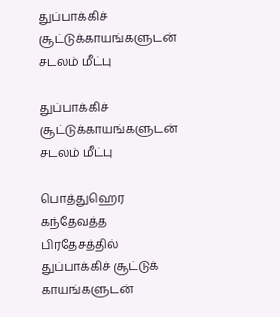துப்பாக்கிச் சூட்டுக்காயங்களுடன் சடலம் மீட்பு

துப்பாக்கிச் சூட்டுக்காயங்களுடன் சடலம் மீட்பு

பொத்துஹெர கந்தேவத்த பிரதேசத்தில் துப்பாக்கிச் சூட்டுக் காயங்களுடன்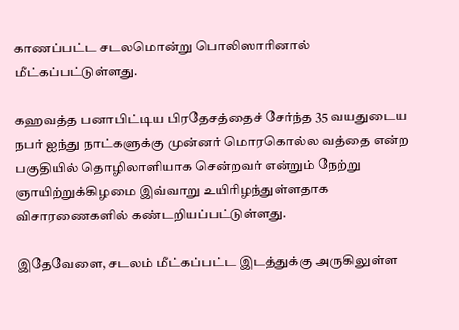காணப்பட்ட சடலமொன்று பொலிஸாரினால் மீட்கப்பட்டுள்ளது.

கஹவத்த பனாபிட்டிய பிரதேசத்தைச் சேர்ந்த 35 வயதுடைய நபர் ஐந்து நாட்களுக்கு முன்னர் மொரகொல்ல வத்தை என்ற பகுதியில் தொழிலாளியாக சென்றவர் என்றும் நேற்று ஞாயிற்றுக்கிழமை இவ்வாறு உயிரிழந்துள்ளதாக விசாரணைகளில் கண்டறியப்பட்டுள்ளது.

இதேவேளை, சடலம் மீட்கப்பட்ட இடத்துக்கு அருகிலுள்ள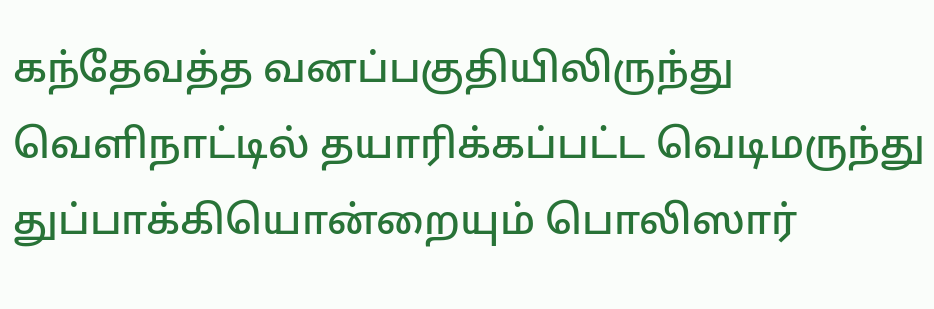கந்தேவத்த வனப்பகுதியிலிருந்து வெளிநாட்டில் தயாரிக்கப்பட்ட வெடிமருந்து துப்பாக்கியொன்றையும் பொலிஸார்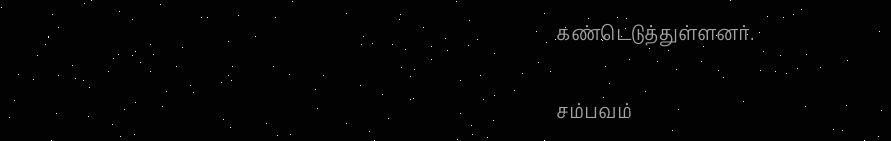கண்டெடுத்துள்ளனர்.

சம்பவம்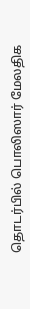தொடர்பில் பொலிஸார் மேலதிக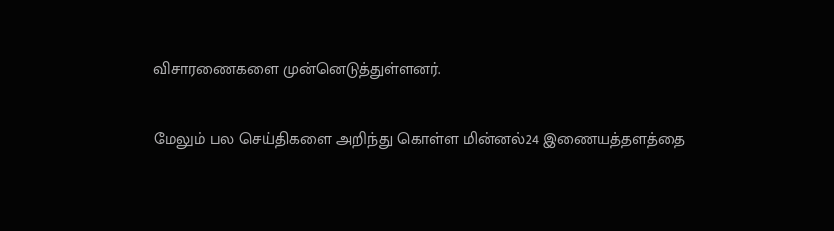விசாரணைகளை முன்னெடுத்துள்ளனர்.

மேலும் பல செய்திகளை அறிந்து கொள்ள மின்னல்24 இணையத்தளத்தை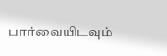பார்வையிடவும்